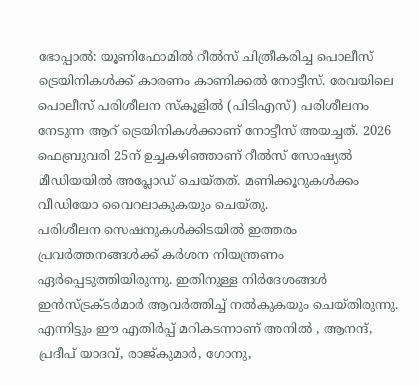ഭോപ്പാൽ: യൂണിഫോമിൽ റീൽസ് ചിത്രീകരിച്ച പൊലീസ് ട്രെയിനികൾക്ക് കാരണം കാണിക്കൽ നോട്ടീസ്. രേവയിലെ പൊലീസ് പരിശീലന സ്കൂളിൽ (പിടിഎസ്) പരിശീലനം നേടുന്ന ആറ് ട്രെയിനികൾക്കാണ് നോട്ടീസ് അയച്ചത്. 2026 ഫെബ്രുവരി 25ന് ഉച്ചകഴിഞ്ഞാണ് റീൽസ് സോഷ്യൽ മീഡിയയിൽ അപ്ലോഡ് ചെയ്തത്. മണിക്കൂറുകൾക്കം വീഡിയോ വൈറലാകുകയും ചെയ്തു.
പരിശീലന സെഷനുകൾക്കിടയിൽ ഇത്തരം പ്രവർത്തനങ്ങൾക്ക് കർശന നിയന്ത്രണം ഏർപ്പെടുത്തിയിരുന്നു. ഇതിനുള്ള നിർദേശങ്ങൾ ഇൻസ്ട്രക്ടർമാർ ആവർത്തിച്ച് നൽകുകയും ചെയ്തിരുന്നു. എന്നിട്ടും ഈ എതിർപ്പ് മറികടന്നാണ് അനിൽ , ആനന്ദ്, പ്രദീപ് യാദവ്, രാജ്കുമാർ, ഗോനു,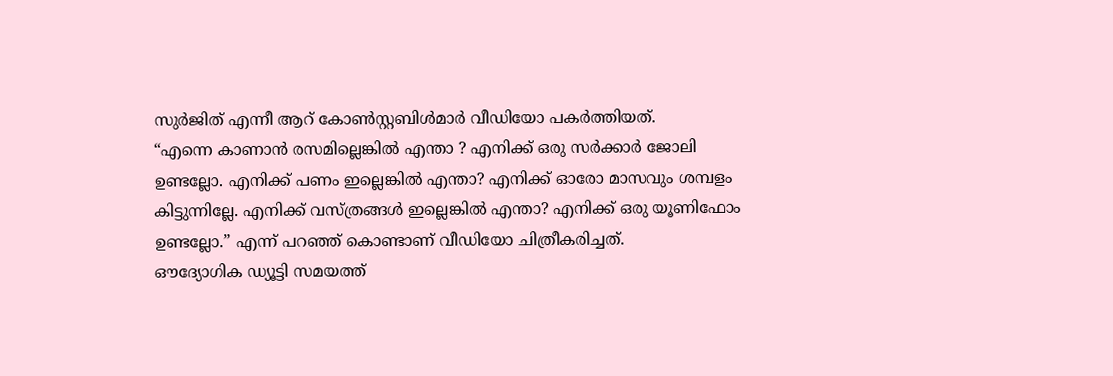സുർജിത് എന്നീ ആറ് കോൺസ്റ്റബിൾമാർ വീഡിയോ പകർത്തിയത്.
“എന്നെ കാണാൻ രസമില്ലെങ്കിൽ എന്താ ? എനിക്ക് ഒരു സർക്കാർ ജോലി ഉണ്ടല്ലോ. എനിക്ക് പണം ഇല്ലെങ്കിൽ എന്താ? എനിക്ക് ഓരോ മാസവും ശമ്പളം കിട്ടുന്നില്ലേ. എനിക്ക് വസ്ത്രങ്ങൾ ഇല്ലെങ്കിൽ എന്താ? എനിക്ക് ഒരു യൂണിഫോം ഉണ്ടല്ലോ.” എന്ന് പറഞ്ഞ് കൊണ്ടാണ് വീഡിയോ ചിത്രീകരിച്ചത്.
ഔദ്യോഗിക ഡ്യൂട്ടി സമയത്ത്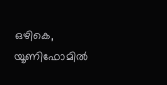ഒഴികെ, യൂണിഫോമിൽ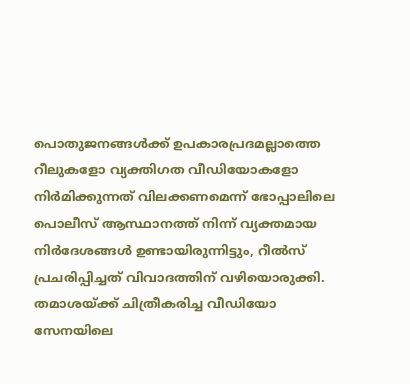പൊതുജനങ്ങൾക്ക് ഉപകാരപ്രദമല്ലാത്തെ റീലുകളോ വ്യക്തിഗത വീഡിയോകളോ നിർമിക്കുന്നത് വിലക്കണമെന്ന് ഭോപ്പാലിലെ പൊലീസ് ആസ്ഥാനത്ത് നിന്ന് വ്യക്തമായ നിർദേശങ്ങൾ ഉണ്ടായിരുന്നിട്ടും, റീൽസ് പ്രചരിപ്പിച്ചത് വിവാദത്തിന് വഴിയൊരുക്കി. തമാശയ്ക്ക് ചിത്രീകരിച്ച വീഡിയോ സേനയിലെ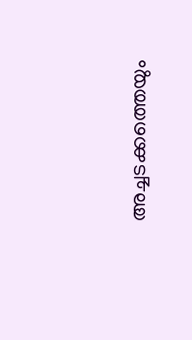അച്ചടക്കത്തെയും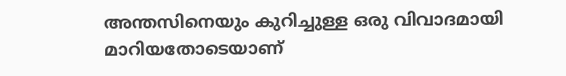അന്തസിനെയും കുറിച്ചുള്ള ഒരു വിവാദമായി മാറിയതോടെയാണ്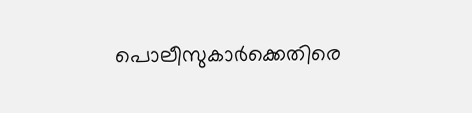പൊലീസുകാർക്കെതിരെ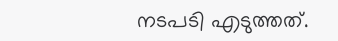നടപടി എടുത്തത്.